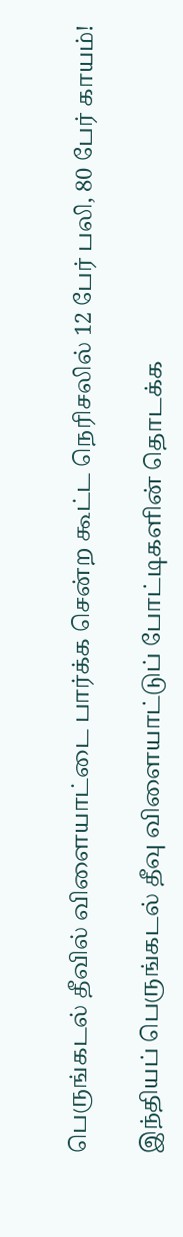பெருங்கடல் தீவில் விளையாட்டை பார்க்க சென்ற கூட்ட நெரிசலில் 12 பேர் பலி, 80 பேர் காயம்!

இந்தியப் பெருங்கடல் தீவு விளையாட்டுப் போட்டிகளின் தொடக்க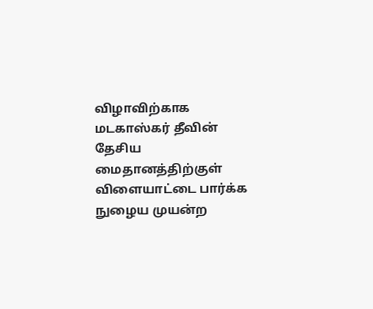விழாவிற்காக மடகாஸ்கர் தீவின் தேசிய மைதானத்திற்குள் விளையாட்டை பார்க்க நுழைய முயன்ற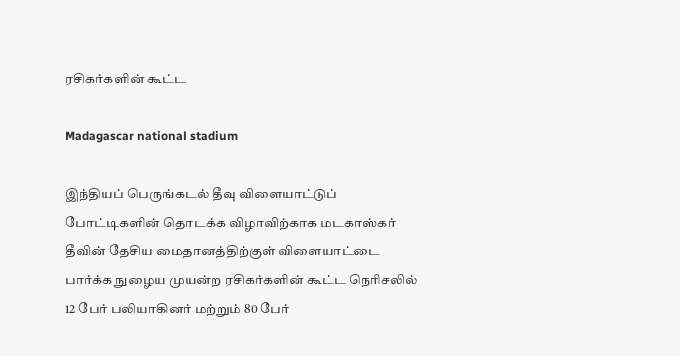ரசிகர்களின் கூட்ட

Madagascar national stadium

இந்தியப் பெருங்கடல் தீவு விளையாட்டுப் போட்டிகளின் தொடக்க விழாவிற்காக மடகாஸ்கர் தீவின் தேசிய மைதானத்திற்குள் விளையாட்டை பார்க்க நுழைய முயன்ற ரசிகர்களின் கூட்ட நெரிசலில் 12 பேர் பலியாகினர் மற்றும் 80 பேர்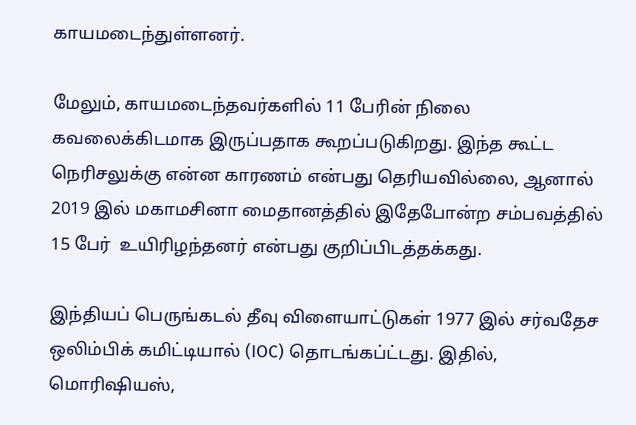காயமடைந்துள்ளனர்.

மேலும், காயமடைந்தவர்களில் 11 பேரின் நிலை கவலைக்கிடமாக இருப்பதாக கூறப்படுகிறது. இந்த கூட்ட நெரிசலுக்கு என்ன காரணம் என்பது தெரியவில்லை, ஆனால் 2019 இல் மகாமசினா மைதானத்தில் இதேபோன்ற சம்பவத்தில் 15 பேர்  உயிரிழந்தனர் என்பது குறிப்பிடத்தக்கது.

இந்தியப் பெருங்கடல் தீவு விளையாட்டுகள் 1977 இல் சர்வதேச ஒலிம்பிக் கமிட்டியால் (IOC) தொடங்கப்ட்டது. இதில், மொரிஷியஸ்,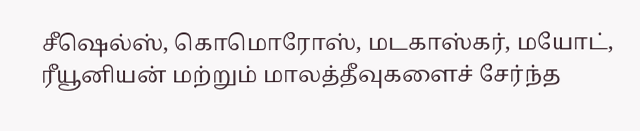சீஷெல்ஸ், கொமொரோஸ், மடகாஸ்கர், மயோட், ரீயூனியன் மற்றும் மாலத்தீவுகளைச் சேர்ந்த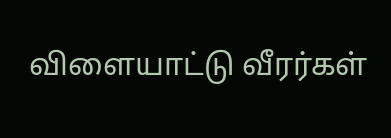விளையாட்டு வீரர்கள்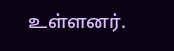உள்ளனர்.